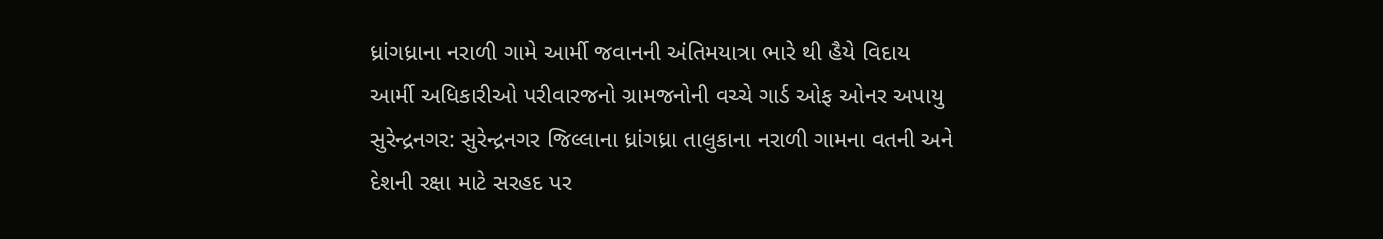ધ્રાંગધ્રાના નરાળી ગામે આર્મી જવાનની અંતિમયાત્રા ભારે થી હૈયે વિદાય
આર્મી અધિકારીઓ પરીવારજનો ગ્રામજનોની વચ્ચે ગાર્ડ ઓફ ઓનર અપાયુ
સુરેન્દ્રનગર: સુરેન્દ્રનગર જિલ્લાના ધ્રાંગધ્રા તાલુકાના નરાળી ગામના વતની અને દેશની રક્ષા માટે સરહદ પર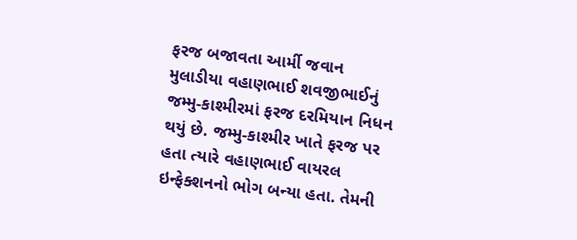ફરજ બજાવતા આર્મી જવાન મુલાડીયા વહાણભાઈ શવજીભાઈનું જમ્મુ-કાશ્મીરમાં ફરજ દરમિયાન નિધન થયું છે. જમ્મુ-કાશ્મીર ખાતે ફરજ પર હતા ત્યારે વહાણભાઈ વાયરલ ઇન્ફેક્શનનો ભોગ બન્યા હતા. તેમની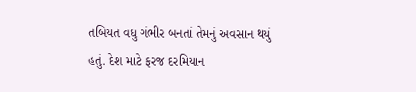તબિયત વધુ ગંભીર બનતાં તેમનું અવસાન થયું હતું. દેશ માટે ફરજ દરમિયાન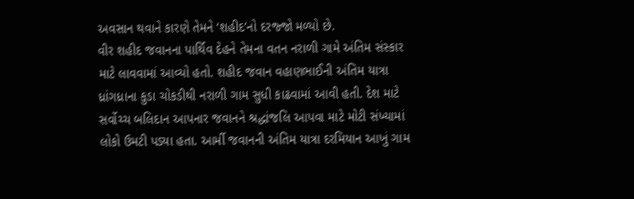અવસાન થવાને કારણે તેમને ‘શહીદ’નો દરજ્જો મળ્યો છે.
વીર શહીદ જવાનના પાર્થિવ દેહને તેમના વતન નરાળી ગામે અંતિમ સંસ્કાર માટે લાવવામાં આવ્યો હતો. શહીદ જવાન વહાણભાઈની અંતિમ યાત્રા ધ્રાંગધ્રાના કુડા ચોકડીથી નરાળી ગામ સુધી કાઢવામાં આવી હતી. દેશ માટે સર્વોચ્ચ બલિદાન આપનાર જવાનને શ્રદ્ધાંજલિ આપવા માટે મોટી સંખ્યામાં લોકો ઉમટી પડ્યા હતા. આર્મી જવાનની અંતિમ યાત્રા દરમિયાન આખું ગામ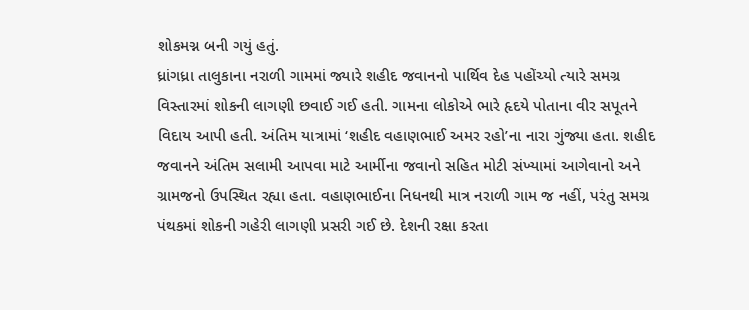શોકમગ્ન બની ગયું હતું.
ધ્રાંગધ્રા તાલુકાના નરાળી ગામમાં જ્યારે શહીદ જવાનનો પાર્થિવ દેહ પહોંચ્યો ત્યારે સમગ્ર વિસ્તારમાં શોકની લાગણી છવાઈ ગઈ હતી. ગામના લોકોએ ભારે હૃદયે પોતાના વીર સપૂતને વિદાય આપી હતી. અંતિમ યાત્રામાં ‘શહીદ વહાણભાઈ અમર રહો’ના નારા ગુંજ્યા હતા. શહીદ જવાનને અંતિમ સલામી આપવા માટે આર્મીના જવાનો સહિત મોટી સંખ્યામાં આગેવાનો અને ગ્રામજનો ઉપસ્થિત રહ્યા હતા. વહાણભાઈના નિધનથી માત્ર નરાળી ગામ જ નહીં, પરંતુ સમગ્ર પંથકમાં શોકની ગહેરી લાગણી પ્રસરી ગઈ છે. દેશની રક્ષા કરતા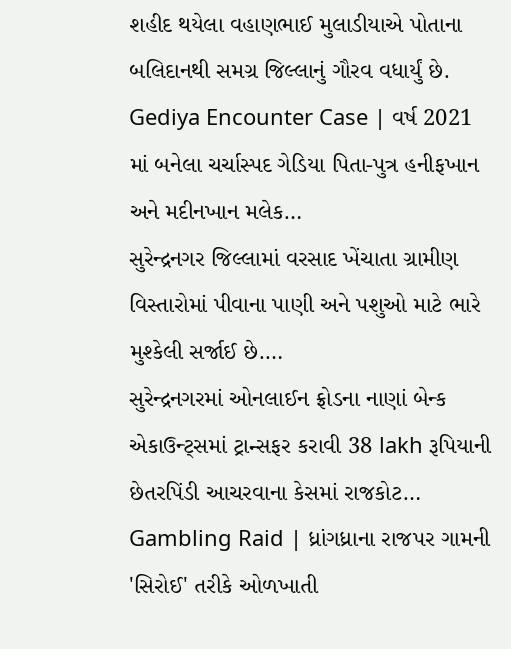શહીદ થયેલા વહાણભાઈ મુલાડીયાએ પોતાના બલિદાનથી સમગ્ર જિલ્લાનું ગૌરવ વધાર્યું છે.
Gediya Encounter Case | વર્ષ 2021 માં બનેલા ચર્ચાસ્પદ ગેડિયા પિતા-પુત્ર હનીફખાન અને મદીનખાન મલેક…
સુરેન્દ્રનગર જિલ્લામાં વરસાદ ખેંચાતા ગ્રામીણ વિસ્તારોમાં પીવાના પાણી અને પશુઓ માટે ભારે મુશ્કેલી સર્જાઈ છે.…
સુરેન્દ્રનગરમાં ઓનલાઈન ફ્રોડના નાણાં બેન્ક એકાઉન્ટ્સમાં ટ્રાન્સફર કરાવી 38 lakh રૂપિયાની છેતરપિંડી આચરવાના કેસમાં રાજકોટ…
Gambling Raid | ધ્રાંગધ્રાના રાજપર ગામની 'સિરોઈ' તરીકે ઓળખાતી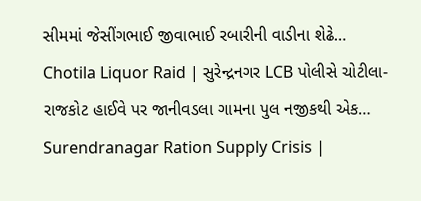સીમમાં જેસીંગભાઈ જીવાભાઈ રબારીની વાડીના શેઢે…
Chotila Liquor Raid | સુરેન્દ્રનગર LCB પોલીસે ચોટીલા-રાજકોટ હાઈવે પર જાનીવડલા ગામના પુલ નજીકથી એક…
Surendranagar Ration Supply Crisis |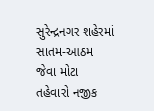સુરેન્દ્રનગર શહેરમાં સાતમ-આઠમ જેવા મોટા તહેવારો નજીક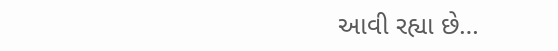આવી રહ્યા છે…